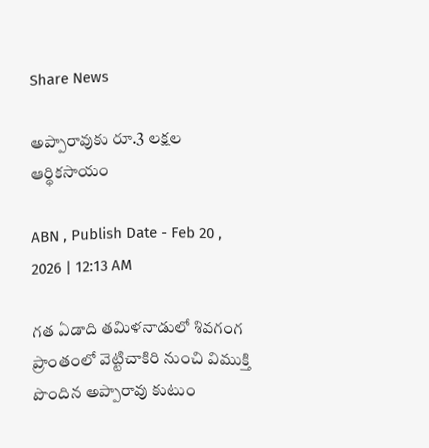Share News

అప్పారావుకు రూ.3 లక్షల ఆర్థికసాయం

ABN , Publish Date - Feb 20 , 2026 | 12:13 AM

గత ఏడాది తమిళనాడులో శివగంగ ప్రాంతంలో వెట్టిచాకిరి నుంచి విముక్తి పొందిన అప్పారావు కుటుం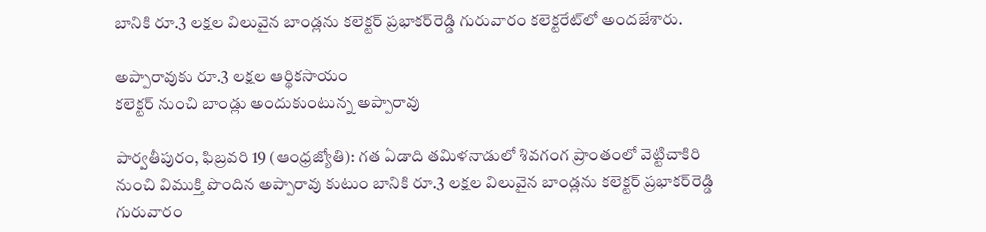బానికి రూ.3 లక్షల విలువైన బాండ్లను కలెక్టర్‌ ప్రభాకర్‌రెడ్డి గురువారం కలెక్టరేట్‌లో అందజేశారు.

అప్పారావుకు రూ.3 లక్షల ఆర్థికసాయం
కలెక్టర్‌ నుంచి బాండ్లు అందుకుంటున్న అప్పారావు

పార్వతీపురం, ఫిబ్రవరి 19 (ఆంధ్రజ్యోతి): గత ఏడాది తమిళనాడులో శివగంగ ప్రాంతంలో వెట్టిచాకిరి నుంచి విముక్తి పొందిన అప్పారావు కుటుం బానికి రూ.3 లక్షల విలువైన బాండ్లను కలెక్టర్‌ ప్రభాకర్‌రెడ్డి గురువారం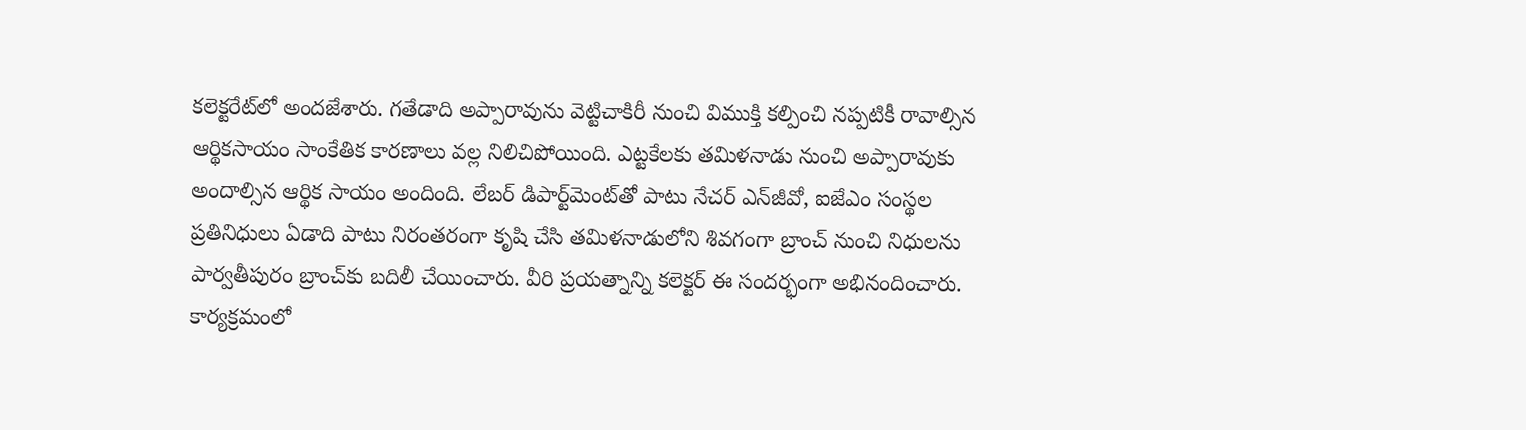కలెక్టరేట్‌లో అందజేశారు. గతేడాది అప్పారావును వెట్టిచాకిరీ నుంచి విముక్తి కల్పించి నప్పటికీ రావాల్సిన ఆర్థికసాయం సాంకేతిక కారణాలు వల్ల నిలిచిపోయింది. ఎట్టకేలకు తమిళనాడు నుంచి అప్పారావుకు అందాల్సిన ఆర్థిక సాయం అందింది. లేబర్‌ డిపార్ట్‌మెంట్‌తో పాటు నేచర్‌ ఎన్‌జీవో, ఐజేఎం సంస్థల ప్రతినిధులు ఏడాది పాటు నిరంతరంగా కృషి చేసి తమిళనాడులోని శివగంగా బ్రాంచ్‌ నుంచి నిధులను పార్వతీపురం బ్రాంచ్‌కు బదిలీ చేయించారు. వీరి ప్రయత్నాన్ని కలెక్టర్‌ ఈ సందర్భంగా అభినందించారు. కార్యక్రమంలో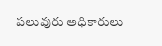పలువురు అధికారులు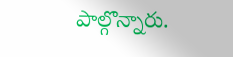పాల్గొన్నారు.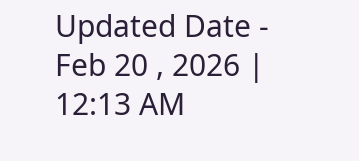Updated Date - Feb 20 , 2026 | 12:13 AM